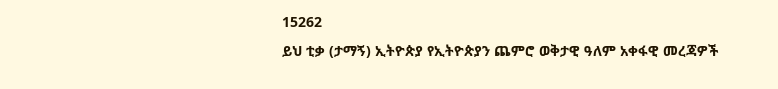15262
ይህ ቲቃ (ታማኝ) ኢትዮጵያ የኢትዮጵያን ጨምሮ ወቅታዊ ዓለም አቀፋዊ መረጃዎች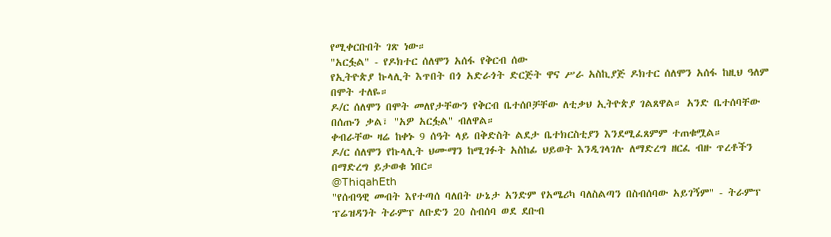የሚቀርቡበት ገጽ ነው።
"አርፏል" - የዶክተር ሰለሞን አሰፋ የቅርብ ሰው
የኢትዮጵያ ኩላሊት እጥበት በጎ አድራጎት ድርጅት ዋና ሥራ አስኪያጅ ዶክተር ሰለሞን አሰፋ ከዚህ ዓለም በሞት ተለዬ።
ዶ/ር ሰለሞን በሞት መለየታቸውን የቅርብ ቤተሰቦቻቸው ለቲቃህ ኢትዮጵያ ገልጸዋል። አንድ ቤተሰባቸው በሰጡን ቃል፣ "አዎ አርፏል" ብለዋል።
ቀብራቸው ዛሬ ከቀኑ 9 ሰዓት ላይ በቅድስት ልደታ ቤተክርስቲያን እንደሚፈጸምም ተጠቁሟል።
ዶ/ር ሰለሞን የኩላሊት ህሙማን ከሚገፉት አስከፊ ህይወት እንዲገላገሉ ለማድረግ ዘርፈ ብዙ ጥረቶችን በማድረግ ይታወቁ ነበር።
@ThiqahEth
"የሰብዓዊ መብት እየተጣሰ ባለበት ሁኔታ አንድም የአሜሪካ ባለስልጣን በስብሰባው አይገኝም" - ትራምፕ
ፕሬዝዳንት ትራምፕ ለቡድን 20 ስብሰባ ወደ ደቡብ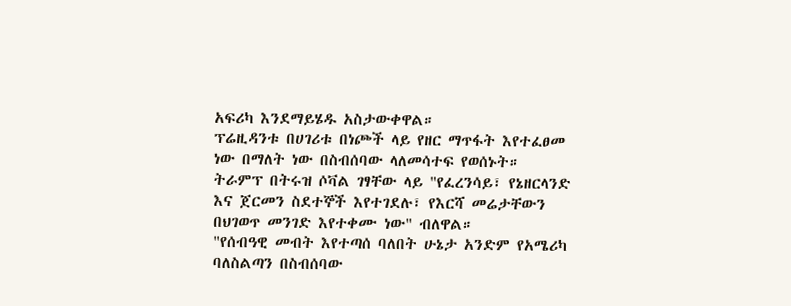አፍሪካ እንደማይሄዱ አስታውቀዋል።
ፕሬዚዳንቱ በሀገሪቱ በነጮች ላይ የዘር ማጥፋት እየተፈፀመ ነው በማለት ነው በስብሰባው ላለመሳተፍ የወሰኑት።
ትራምፕ በትሩዝ ሶቫል ገፃቸው ላይ "የፈረንሳይ፣ የኔዘርላንድ እና ጀርመን ስደተኞች እየተገደሉ፣ የእርሻ መሬታቸውን በህገወጥ መንገድ እየተቀሙ ነው" ብለዋል።
"የሰብዓዊ መብት እየተጣሰ ባለበት ሁኔታ አንድም የአሜሪካ ባለስልጣን በስብሰባው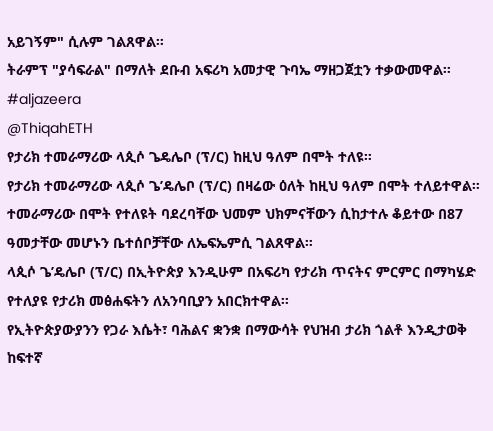አይገኝም" ሲሉም ገልጸዋል።
ትራምፕ "ያሳፍራል" በማለት ደቡብ አፍሪካ አመታዊ ጉባኤ ማዘጋጀቷን ተቃውመዋል። #aljazeera
@ThiqahETH
የታሪክ ተመራማሪው ላጲሶ ጌዴሌቦ (ፕ/ር) ከዚህ ዓለም በሞት ተለዩ።
የታሪክ ተመራማሪው ላጲሶ ጌ’ዴሌቦ (ፕ/ር) በዛሬው ዕለት ከዚህ ዓለም በሞት ተለይተዋል።
ተመራማሪው በሞት የተለዩት ባደረባቸው ህመም ህክምናቸውን ሲከታተሉ ቆይተው በ87 ዓመታቸው መሆኑን ቤተሰቦቻቸው ለኤፍኤምሲ ገልጸዋል።
ላጲሶ ጌ’ዴሌቦ (ፕ/ር) በኢትዮጵያ እንዲሁም በአፍሪካ የታሪክ ጥናትና ምርምር በማካሄድ የተለያዩ የታሪክ መፅሐፍትን ለአንባቢያን አበርክተዋል፡፡
የኢትዮጵያውያንን የጋራ እሴት፣ ባሕልና ቋንቋ በማውሳት የህዝብ ታሪክ ጎልቶ እንዲታወቅ ከፍተኛ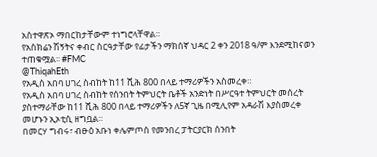አስተዋጽኦ ማበርከታቸውም ተነግሮላቸዋል።
የአስክሬን ሽኝትና ቀብር ስርዓታቸው የፊታችን ማክሰኛ ህዳር 2 ቀን 2018 ዓ/ም እንደሚከናወን ተጠቁሟል፡፡ #FMC
@ThiqahEth
የአዲስ አበባ ሀገረ ስብከት ከ11 ሺሕ 800 በላይ ተማሪዎችን አስመረቀ።
የአዲስ አበባ ሀገረ ስብከት የሰንበት ትምህርት ቤቶች አንድነት በሥርዓተ ትምህርት መሰረት ያስተማራቸው ከ11 ሺሕ 800 በላይ ተማሪዎችን ለ5ኛ ጊዜ በሚሊየም አዳራሽ እያስመረቀ መሆኑን ኢኦቲሲ ዘግቧል።
በመርሃ ግብሩ፣ ብፁዕ አቡነ ቀሌምጦስ የመንበረ ፓትርያርክ ሰንበት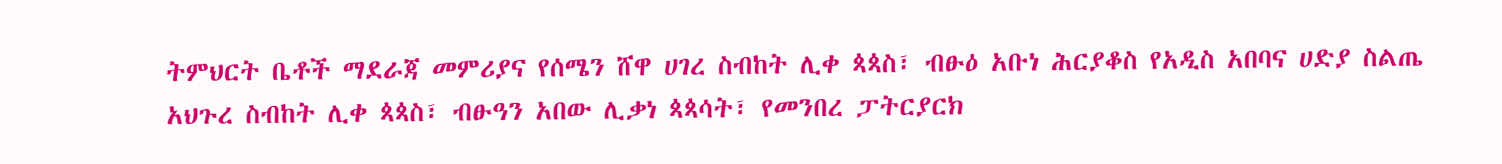ትምህርት ቤቶች ማደራጃ መምሪያና የሰሜን ሸዋ ሀገረ ስብከት ሊቀ ጳጳስ፣ ብፁዕ አቡነ ሕርያቆስ የአዲስ አበባና ሀድያ ስልጤ አህጉረ ስብከት ሊቀ ጳጳስ፣ ብፁዓን አበው ሊቃነ ጳጳሳት፣ የመንበረ ፓትርያርክ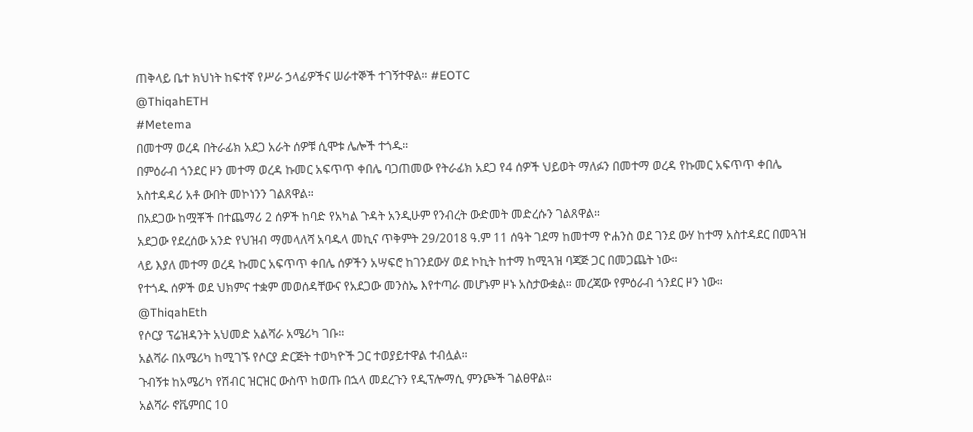ጠቅላይ ቤተ ክህነት ከፍተኛ የሥራ ኃላፊዎችና ሠራተኞች ተገኝተዋል። #EOTC
@ThiqahETH
#Metema
በመተማ ወረዳ በትራፊክ አደጋ አራት ሰዎቹ ሲሞቱ ሌሎች ተጎዱ።
በምዕራብ ጎንደር ዞን መተማ ወረዳ ኩመር አፍጥጥ ቀበሌ ባጋጠመው የትራፊክ አደጋ የ4 ሰዎች ህይወት ማለፉን በመተማ ወረዳ የኩመር አፍጥጥ ቀበሌ አስተዳዳሪ አቶ ውበት መኮነንን ገልጸዋል።
በአደጋው ከሟቾች በተጨማሪ 2 ሰዎች ከባድ የአካል ጉዳት አንዲሁም የንብረት ውድመት መድረሱን ገልጸዋል።
አደጋው የደረሰው አንድ የህዝብ ማመላለሻ አባዱላ መኪና ጥቅምት 29/2018 ዓ.ም 11 ሰዓት ገደማ ከመተማ ዮሐንስ ወደ ገንደ ውሃ ከተማ አስተዳደር በመጓዝ ላይ እያለ መተማ ወረዳ ኩመር አፍጥጥ ቀበሌ ሰዎችን አሣፍሮ ከገንደውሃ ወደ ኮኪት ከተማ ከሚጓዝ ባጃጅ ጋር በመጋጨት ነው።
የተጎዱ ሰዎች ወደ ህክምና ተቋም መወሰዳቸውና የአደጋው መንስኤ እየተጣራ መሆኑም ዞኑ አስታውቋል። መረጃው የምዕራብ ጎንደር ዞን ነው።
@ThiqahEth
የሶርያ ፕሬዝዳንት አህመድ አልሻራ አሜሪካ ገቡ።
አልሻራ በአሜሪካ ከሚገኙ የሶርያ ድርጅት ተወካዮች ጋር ተወያይተዋል ተብሏል።
ጉብኝቱ ከአሜሪካ የሽብር ዝርዝር ውስጥ ከወጡ በኋላ መደረጉን የዲፕሎማሲ ምንጮች ገልፀዋል።
አልሻራ ኖቬምበር 10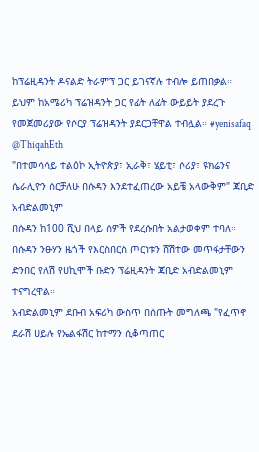ከፕሬዚዳንት ዶናልድ ትራምፕ ጋር ይገናኛሉ ተብሎ ይጠበቃል።
ይህም ከአሜሪካ ፕሬዝዳንት ጋር የፊት ለፊት ውይይት ያደረጉ የመጀመሪያው የሶርያ ፕሬዝዳንት ያደርጋቸዋል ተብሏል። #yenisafaq
@ThiqahEth
"በተመሳሳይ ተልዕኮ ኢትዮጵያ፣ ኢራቅ፣ ሄይቲ፣ ሶሪያ፣ ዩክሬንና ሴራሊዮን ሰርቻለሁ በሱዳን እንደተፈጠረው አይቼ አላውቅም" ጃቢድ አብድልመኒም
በሱዳን ከ100 ሺህ በላይ ሰዎች የደረሱበት አልታወቀም ተባለ።
በሱዳን ንፁሃን ዜጎች የእርስበርስ ጦርነቱን ሸሽተው መጥፋታቸውን ድንበር የለሽ የሀኪሞች ቡድን ፕሬዚዳንት ጃቢድ አብድልመኒም ተናግረዋል።
አብድልመኒም ደቡብ አፍሪካ ውስጥ በሰጡት መግለጫ "የፈጥኖ ደራሽ ሀይሉ የኤልፋሽር ከተማን ሲቆጣጠር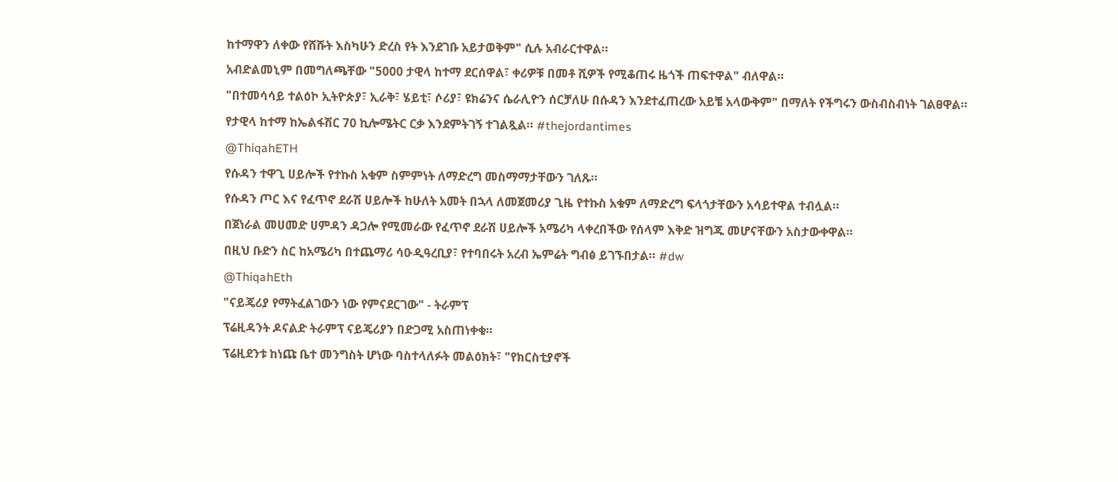ከተማዋን ለቀው የሸሹት እስካሁን ድረስ የት እንደገቡ አይታወቅም" ሲሉ አብራርተዋል።
አብድልመኒም በመግለጫቸው "5000 ታዊላ ከተማ ደርሰዋል፣ ቀሪዎቹ በመቶ ሺዎች የሚቆጠሩ ዜጎች ጠፍተዋል" ብለዋል።
"በተመሳሳይ ተልዕኮ ኢትዮጵያ፣ ኢራቅ፣ ሄይቲ፣ ሶሪያ፣ ዩክሬንና ሴራሊዮን ሰርቻለሁ በሱዳን እንደተፈጠረው አይቼ አላውቅም" በማለት የችግሩን ውስብስብነት ገልፀዋል።
የታዊላ ከተማ ከኤልፋሽር 70 ኪሎሜትር ርቃ እንደምትገኝ ተገልጿል። #thejordantimes
@ThiqahETH
የሱዳን ተዋጊ ሀይሎች የተኩስ አቁም ስምምነት ለማድረግ መስማማታቸውን ገለጹ።
የሱዳን ጦር እና የፈጥኖ ደራሽ ሀይሎች ከሁለት አመት በኋላ ለመጀመሪያ ጊዜ የተኩስ አቁም ለማድረግ ፍላጎታቸውን አሳይተዋል ተብሏል።
በጀነራል መሀመድ ሀምዳን ዳጋሎ የሚመራው የፈጥኖ ደራሽ ሀይሎች አሜሪካ ላቀረበችው የሰላም እቅድ ዝግጁ መሆናቸውን አስታውቀዋል።
በዚህ ቡድን ስር ከአሜሪካ በተጨማሪ ሳዑዲዓረቢያ፣ የተባበሩት አረብ ኤምሬት ግብፅ ይገኙበታል። #dw
@ThiqahEth
"ናይጄሪያ የማትፈልገውን ነው የምናደርገው" - ትራምፕ
ፕሬዚዳንት ዶናልድ ትራምፕ ናይጄሪያን በድጋሚ አስጠነቀቁ።
ፕሬዚደንቱ ከነጩ ቤተ መንግስት ሆነው ባስተላለፉት መልዕክት፣ "የክርስቲያኖች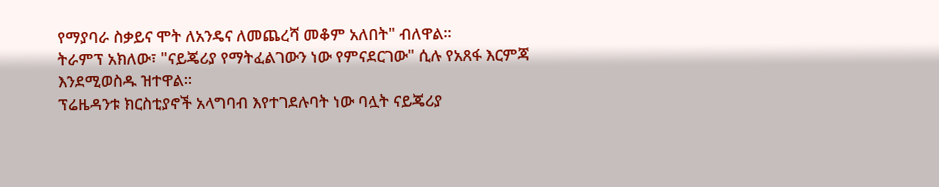የማያባራ ስቃይና ሞት ለአንዴና ለመጨረሻ መቆም አለበት" ብለዋል።
ትራምፕ አክለው፣ "ናይጄሪያ የማትፈልገውን ነው የምናደርገው" ሲሉ የአጸፋ እርምጃ እንደሚወስዱ ዝተዋል።
ፕሬዜዳንቱ ክርስቲያኖች አላግባብ እየተገደሉባት ነው ባሏት ናይጄሪያ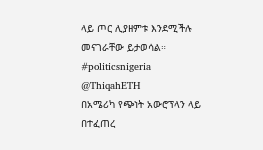ላይ ጦር ሊያዘምቱ እንደሚችሉ መናገራቸው ይታወሳል። #politicsnigeria
@ThiqahETH
በአሜሪካ የጭነት አውሮፕላን ላይ በተፈጠረ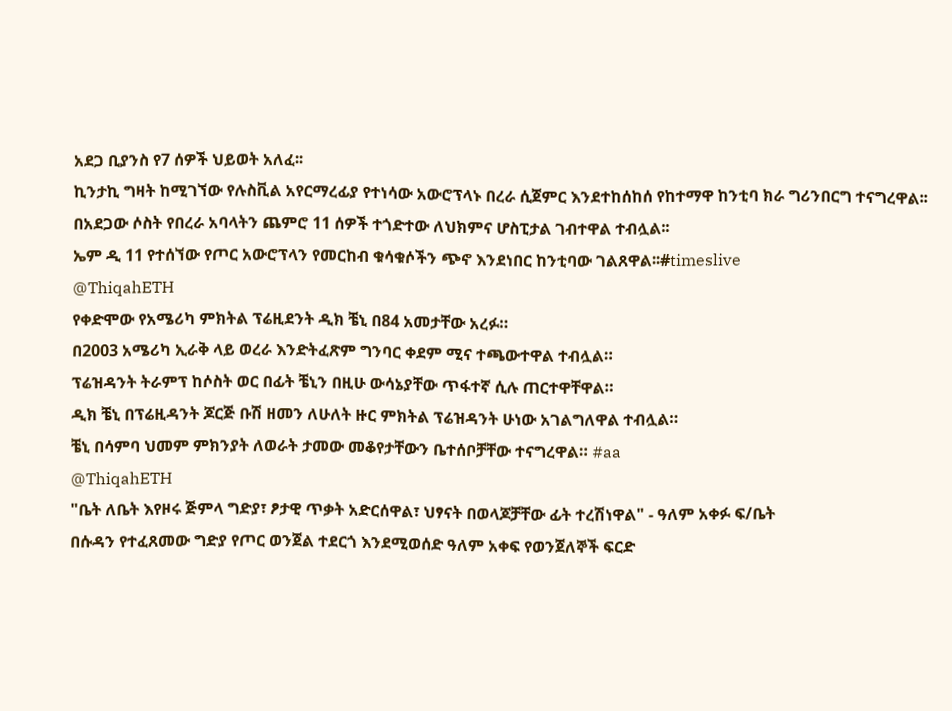አደጋ ቢያንስ የ7 ሰዎች ህይወት አለፈ፡፡
ኪንታኪ ግዛት ከሚገኘው የሉስቪል አየርማረፊያ የተነሳው አውሮፕላኑ በረራ ሲጀምር እንደተከሰከሰ የከተማዋ ከንቲባ ክራ ግሪንበርግ ተናግረዋል፡፡
በአደጋው ሶስት የበረራ አባላትን ጨምሮ 11 ሰዎች ተጎድተው ለህክምና ሆስፒታል ገብተዋል ተብሏል፡፡
ኤም ዲ 11 የተሰኘው የጦር አውሮፕላን የመርከብ ቁሳቁሶችን ጭኖ እንደነበር ከንቲባው ገልጸዋል፡፡#timeslive
@ThiqahETH
የቀድሞው የአሜሪካ ምክትል ፕሬዚደንት ዲክ ቼኒ በ84 አመታቸው አረፉ።
በ2003 አሜሪካ ኢራቅ ላይ ወረራ እንድትፈጽም ግንባር ቀደም ሚና ተጫውተዋል ተብሏል።
ፕሬዝዳንት ትራምፕ ከሶስት ወር በፊት ቼኒን በዚሁ ውሳኔያቸው ጥፋተኛ ሲሉ ጠርተዋቸዋል።
ዲክ ቼኒ በፕሬዚዳንት ጆርጅ ቡሽ ዘመን ለሁለት ዙር ምክትል ፕሬዝዳንት ሁነው አገልግለዋል ተብሏል።
ቼኒ በሳምባ ህመም ምክንያት ለወራት ታመው መቆየታቸውን ቤተሰቦቻቸው ተናግረዋል። #aa
@ThiqahETH
"ቤት ለቤት እየዞሩ ጅምላ ግድያ፣ ፆታዊ ጥቃት አድርሰዋል፣ ህፃናት በወላጆቻቸው ፊት ተረሽነዋል" - ዓለም አቀፉ ፍ/ቤት
በሱዳን የተፈጸመው ግድያ የጦር ወንጀል ተደርጎ እንደሚወሰድ ዓለም አቀፍ የወንጀለኞች ፍርድ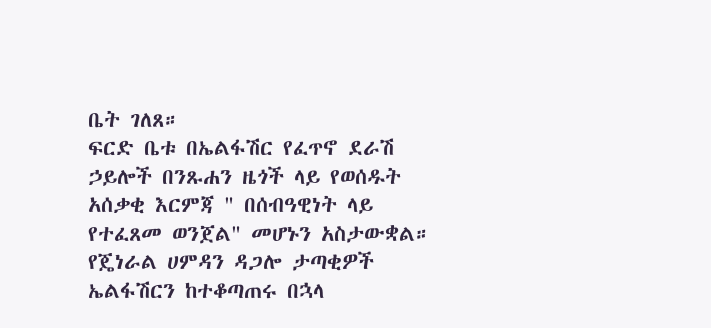ቤት ገለጸ።
ፍርድ ቤቱ በኤልፋሽር የፈጥኖ ደራሽ ኃይሎች በንጹሐን ዜጎች ላይ የወሰዱት አሰቃቂ እርምጃ " በሰብዓዊነት ላይ የተፈጸመ ወንጀል" መሆኑን አስታውቋል።
የጄነራል ሀምዳን ዳጋሎ ታጣቂዎች ኤልፋሽርን ከተቆጣጠሩ በኋላ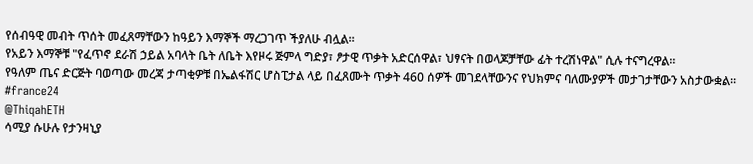የሰብዓዊ መብት ጥሰት መፈጸማቸውን ከዓይን እማኞች ማረጋገጥ ችያለሁ ብሏል።
የአይን እማኞቹ "የፈጥኖ ደራሽ ኃይል አባላት ቤት ለቤት እየዞሩ ጅምላ ግድያ፣ ፆታዊ ጥቃት አድርሰዋል፣ ህፃናት በወላጆቻቸው ፊት ተረሽነዋል" ሲሉ ተናግረዋል።
የዓለም ጤና ድርጅት ባወጣው መረጃ ታጣቂዎቹ በኤልፋሽር ሆስፒታል ላይ በፈጸሙት ጥቃት 460 ሰዎች መገደላቸውንና የህክምና ባለሙያዎች መታገታቸውን አስታውቋል። #france24
@ThiqahETH
ሳሚያ ሱሁሉ የታንዛኒያ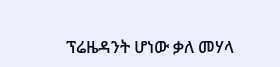ፕሬዜዳንት ሆነው ቃለ መሃላ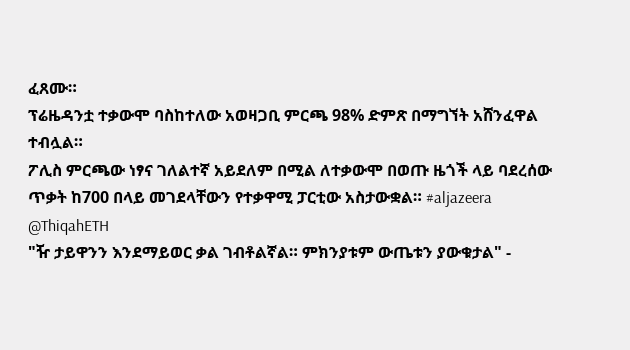ፈጸሙ።
ፕሬዜዳንቷ ተቃውሞ ባስከተለው አወዛጋቢ ምርጫ 98% ድምጽ በማግኘት አሸንፈዋል ተብሏል።
ፖሊስ ምርጫው ነፃና ገለልተኛ አይደለም በሚል ለተቃውሞ በወጡ ዜጎች ላይ ባደረሰው ጥቃት ከ700 በላይ መገደላቸውን የተቃዋሚ ፓርቲው አስታውቋል። #aljazeera
@ThiqahETH
"ዥ ታይዋንን እንደማይወር ቃል ገብቶልኛል። ምክንያቱም ውጤቱን ያውቁታል" -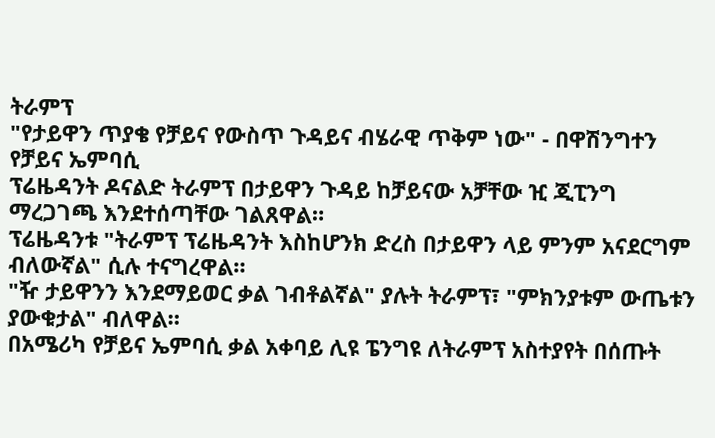ትራምፕ
"የታይዋን ጥያቄ የቻይና የውስጥ ጉዳይና ብሄራዊ ጥቅም ነው" - በዋሽንግተን የቻይና ኤምባሲ
ፕሬዜዳንት ዶናልድ ትራምፕ በታይዋን ጉዳይ ከቻይናው አቻቸው ዢ ጂፒንግ ማረጋገጫ እንደተሰጣቸው ገልጸዋል።
ፕሬዜዳንቱ "ትራምፕ ፕሬዜዳንት እስከሆንክ ድረስ በታይዋን ላይ ምንም አናደርግም ብለውኛል" ሲሉ ተናግረዋል።
"ዥ ታይዋንን እንደማይወር ቃል ገብቶልኛል" ያሉት ትራምፕ፣ "ምክንያቱም ውጤቱን ያውቁታል" ብለዋል።
በአሜሪካ የቻይና ኤምባሲ ቃል አቀባይ ሊዩ ፔንግዩ ለትራምፕ አስተያየት በሰጡት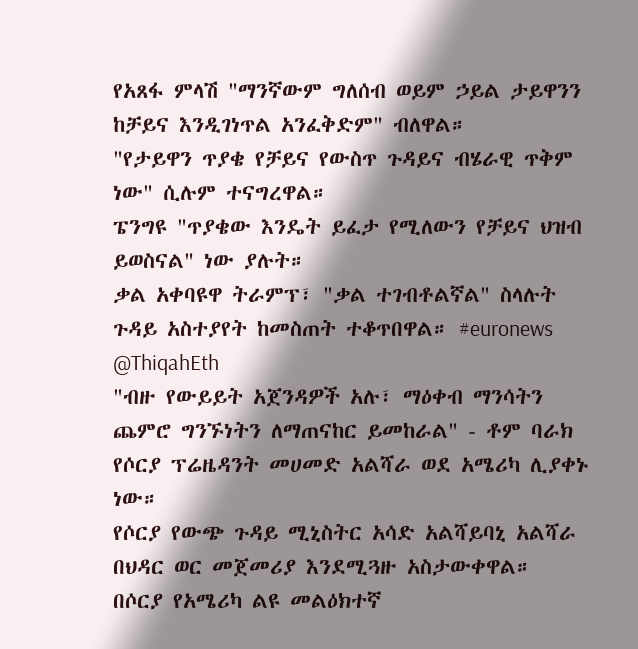የአጸፋ ምላሽ "ማንኛውም ግለሰብ ወይም ኃይል ታይዋንን ከቻይና እንዲገነጥል አንፈቅድም" ብለዋል።
"የታይዋን ጥያቄ የቻይና የውስጥ ጉዳይና ብሄራዊ ጥቅም ነው" ሲሉም ተናግረዋል።
ፔንግዩ "ጥያቄው እንዴት ይፈታ የሚለውን የቻይና ህዝብ ይወስናል" ነው ያሉት።
ቃል አቀባዩዋ ትራምፕ፣ "ቃል ተገብቶልኛል" ስላሉት ጉዳይ አስተያየት ከመስጠት ተቆጥበዋል። #euronews
@ThiqahEth
"ብዙ የውይይት አጀንዳዎች አሉ፣ ማዕቀብ ማንሳትን ጨምሮ ግንኙነትን ለማጠናከር ይመከራል" - ቶም ባራክ
የሶርያ ፕሬዜዳንት መሀመድ አልሻራ ወደ አሜሪካ ሊያቀኑ ነው።
የሶርያ የውጭ ጉዳይ ሚኒስትር አሳድ አልሻይባኒ አልሻራ በህዳር ወር መጀመሪያ እንደሚጓዙ አስታውቀዋል።
በሶርያ የአሜሪካ ልዩ መልዕክተኛ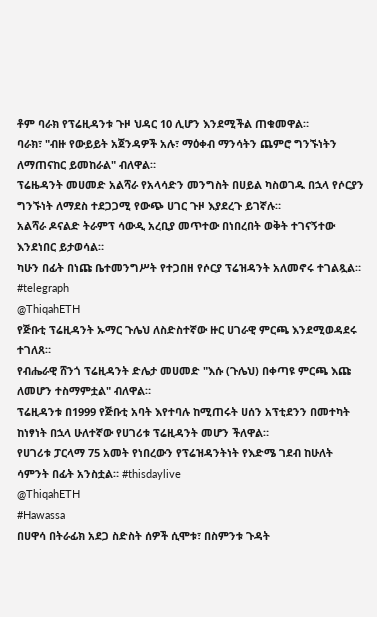ቶም ባራክ የፕሬዚዳንቱ ጉዞ ህዳር 10 ሊሆን እንደሚችል ጠቁመዋል።
ባራክ፣ "ብዙ የውይይት አጀንዳዎች አሉ፣ ማዕቀብ ማንሳትን ጨምሮ ግንኙነትን ለማጠናከር ይመከራል" ብለዋል።
ፕሬዜዳንት መሀመድ አልሻራ የአላሳድን መንግስት በሀይል ካስወገዱ በኋላ የሶርያን ግንኙነት ለማደስ ተደጋጋሚ የውጭ ሀገር ጉዞ እያደረጉ ይገኛሉ።
አልሻራ ዶናልድ ትራምፕ ሳውዲ አረቢያ መጥተው በነበረበት ወቅት ተገናኝተው እንደነበር ይታወሳል።
ካሁን በፊት በነጩ ቤተመንግሥት የተጋበዘ የሶርያ ፕሬዝዳንት አለመኖሩ ተገልጿል። #telegraph
@ThiqahETH
የጅቡቲ ፕሬዚዳንት ኡማር ጉሌህ ለስድስተኛው ዙር ሀገራዊ ምርጫ እንደሚወዳደሩ ተገለጸ።
የብሔራዊ ሸንጎ ፕሬዚዳንት ድሌታ መሀመድ "እሱ (ጉሌህ) በቀጣዩ ምርጫ እጩ ለመሆን ተስማምቷል" ብለዋል።
ፕሬዚዳንቱ በ1999 የጅቡቲ አባት እየተባሉ ከሚጠሩት ሀሰን አፕቲደንን በመተካት ከነፃነት በኋላ ሁለተኛው የሀገሪቱ ፕሬዚዳንት መሆን ችለዋል።
የሀገሪቱ ፓርላማ 75 አመት የነበረውን የፕሬዝዳንትነት የእድሜ ገደብ ከሁለት ሳምንት በፊት አንስቷል። #thisdaylive
@ThiqahETH
#Hawassa
በሀዋሳ በትራፊክ አደጋ ስድስት ሰዎች ሲሞቱ፣ በስምንቱ ጉዳት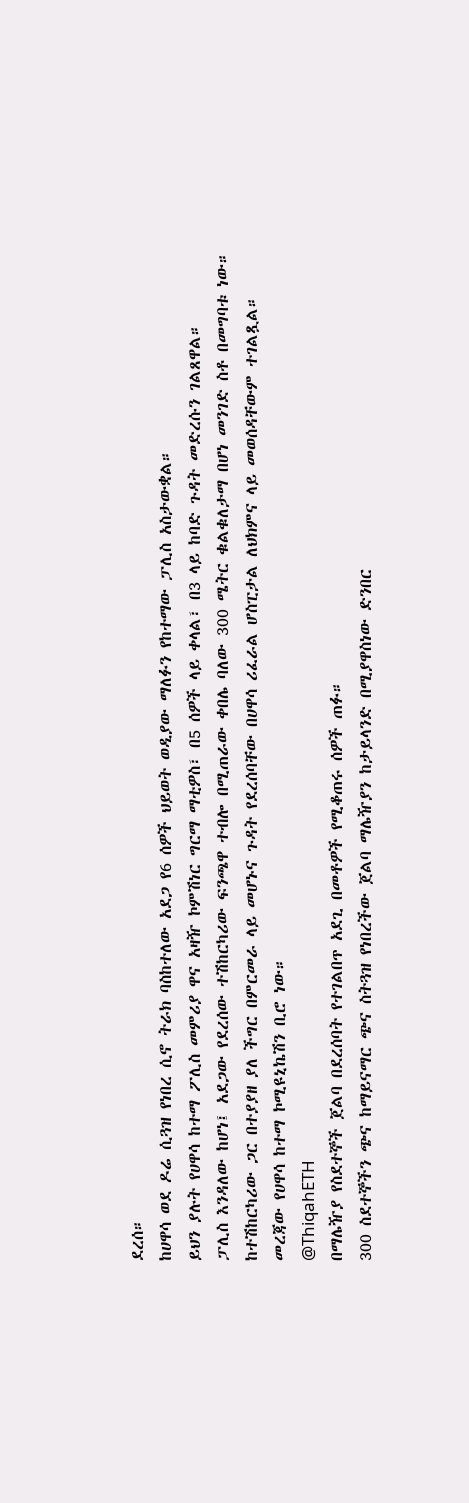ደረሰ።
ከሀዋሳ ወደ ዶሬ ሲጓዝ የነበረ ሲኖ ትራክ ባስከተለው አደጋ የ6 ሰዎች ህይወት ወዲያው ማለፉን የከተማው ፓሊስ አስታውቋል።
ይህን ያሉት የሀዋሳ ከተማ ፖሊስ መምሪያ ዋና አዛዥ ኮምሽነር ግርማ ማቲዎስ፣ በ5 ሰዎች ላይ ቀላል፣ በ3 ላይ ከባድ ጉዳት መድረሱን ገልጸዋል።
ፓሊስ እንዳለው ከሆነ፤ አደጋው የደረሰው ተሽከርካሪው ፍንጫዋ ተብሎ በሚጠራው ቀበሌ ባለው 300 ሜትር ቁልቁለታማ በሆነ መንገድ ስቶ በመግባቱ ነው።
ከተሽከርካሪው ጋር በተያያዘ ያለ ችግር በምርመራ ላይ መሆኑና ጉዳት የደረሰባቸው በሀዋሳ ሪፈራል ሆስፒታል ለህክምና ላይ መወሰዳቸውም ተገልጿል።
መረጃው የሀዋሳ ከተማ ኮሚዩኒኬሽን ቢሮ ነው።
@ThiqahETH
በማሌዥያ የስደተኞች ጀልባ በደረሰባት የተገልበጥ አደጊ በመቶዎች የሚቆጠሩ ሰዎች ጠፉ።
300 ስደተኞችን ጭና ከማይናማር ጭና ስትጓዝ የነበረችው ጀልባ ማሌዥያን ከታይላንድ በሚያዋስነው ድንበር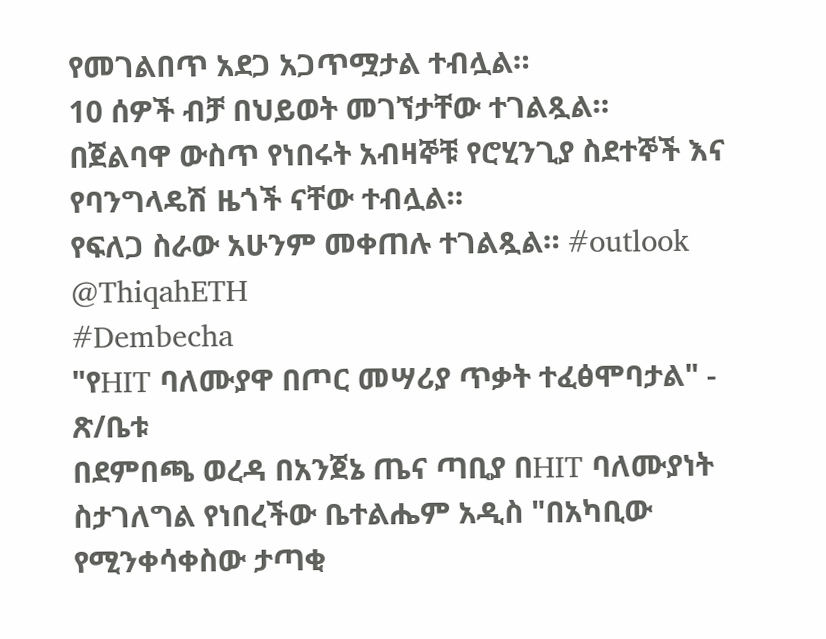የመገልበጥ አደጋ አጋጥሟታል ተብሏል።
10 ሰዎች ብቻ በህይወት መገኘታቸው ተገልጿል።
በጀልባዋ ውስጥ የነበሩት አብዛኞቹ የሮሂንጊያ ስደተኞች እና የባንግላዴሽ ዜጎች ናቸው ተብሏል።
የፍለጋ ስራው አሁንም መቀጠሉ ተገልጿል። #outlook
@ThiqahETH
#Dembecha
"የHIT ባለሙያዋ በጦር መሣሪያ ጥቃት ተፈፅሞባታል" - ጽ/ቤቱ
በደምበጫ ወረዳ በአንጀኔ ጤና ጣቢያ በHIT ባለሙያነት ስታገለግል የነበረችው ቤተልሔም አዲስ "በአካቢው የሚንቀሳቀስው ታጣቂ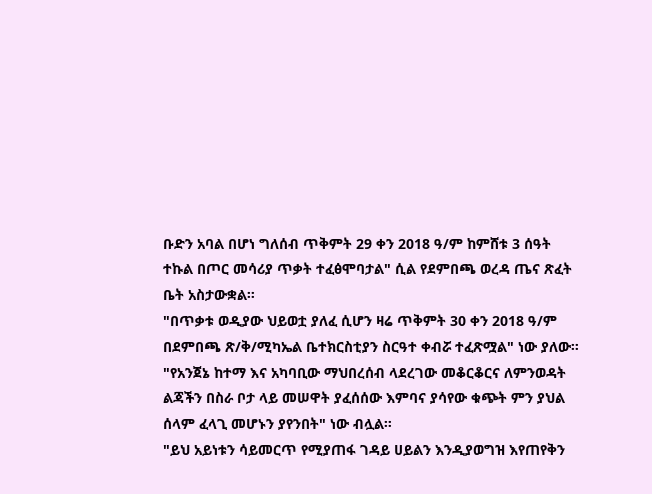ቡድን አባል በሆነ ግለሰብ ጥቅምት 29 ቀን 2018 ዓ/ም ከምሸቱ 3 ሰዓት ተኩል በጦር መሳሪያ ጥቃት ተፈፅሞባታል" ሲል የደምበጫ ወረዳ ጤና ጽፈት ቤት አስታውቋል።
"በጥቃቱ ወዲያው ህይወቷ ያለፈ ሲሆን ዛሬ ጥቅምት 30 ቀን 2018 ዓ/ም በደምበጫ ጽ/ቅ/ሚካኤል ቤተክርስቲያን ስርዓተ ቀብሯ ተፈጽሟል" ነው ያለው።
"የአንጀኔ ከተማ እና አካባቢው ማህበረሰብ ላደረገው መቆርቆርና ለምንወዳት ልጃችን በስራ ቦታ ላይ መሠዋት ያፈሰሰው እምባና ያሳየው ቁጭት ምን ያህል ሰላም ፈላጊ መሆኑን ያየንበት" ነው ብሏል።
"ይህ አይነቱን ሳይመርጥ የሚያጠፋ ገዳይ ሀይልን እንዲያወግዝ እየጠየቅን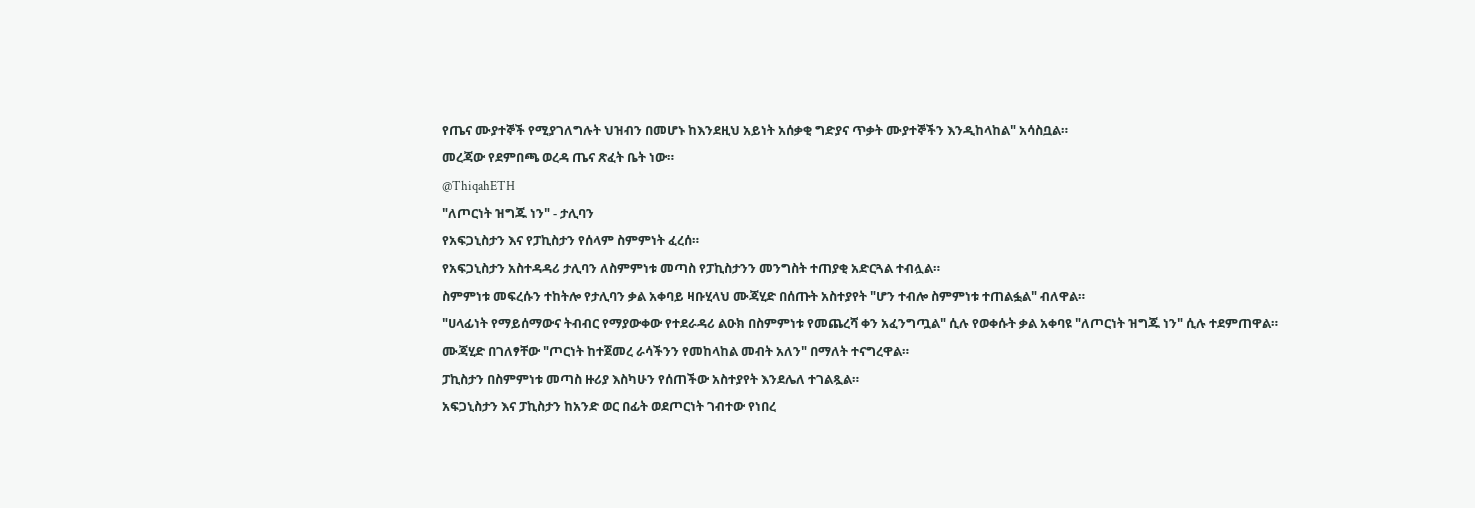የጤና ሙያተኞች የሚያገለግሉት ህዝብን በመሆኑ ከእንደዚህ አይነት አሰቃቂ ግድያና ጥቃት ሙያተኞችን እንዲከላከል" አሳስቧል።
መረጃው የደምበጫ ወረዳ ጤና ጽፈት ቤት ነው።
@ThiqahETH
"ለጦርነት ዝግጁ ነን" - ታሊባን
የአፍጋኒስታን እና የፓኪስታን የሰላም ስምምነት ፈረሰ።
የአፍጋኒስታን አስተዳዳሪ ታሊባን ለስምምነቱ መጣስ የፓኪስታንን መንግስት ተጠያቂ አድርጓል ተብሏል።
ስምምነቱ መፍረሱን ተከትሎ የታሊባን ቃል አቀባይ ዛቡሂላህ ሙጃሂድ በሰጡት አስተያየት "ሆን ተብሎ ስምምነቱ ተጠልፏል" ብለዋል።
"ሀላፊነት የማይሰማውና ትብብር የማያውቀው የተደራዳሪ ልዑክ በስምምነቱ የመጨረሻ ቀን አፈንግጧል" ሲሉ የወቀሱት ቃል አቀባዩ "ለጦርነት ዝግጁ ነን" ሲሉ ተደምጠዋል።
ሙጃሂድ በገለፃቸው "ጦርነት ከተጀመረ ራሳችንን የመከላከል መብት አለን" በማለት ተናግረዋል።
ፓኪስታን በስምምነቱ መጣስ ዙሪያ እስካሁን የሰጠችው አስተያየት እንደሌለ ተገልጿል።
አፍጋኒስታን እና ፓኪስታን ከአንድ ወር በፊት ወደጦርነት ገብተው የነበረ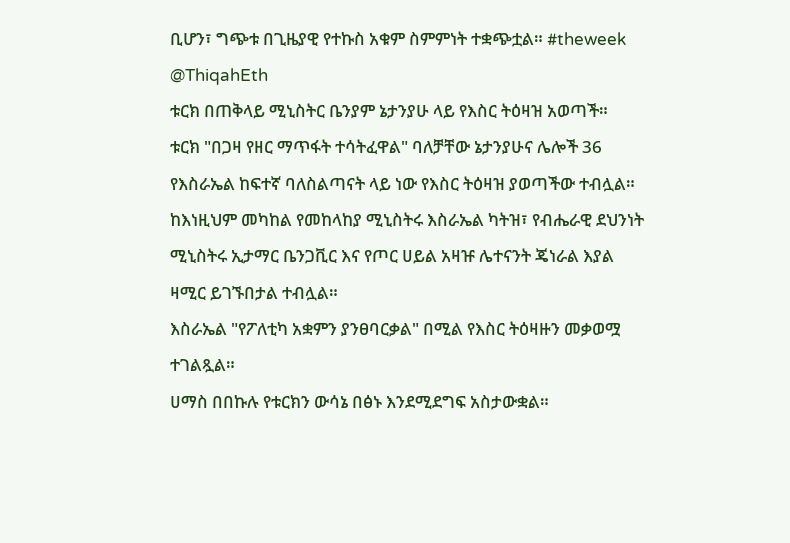ቢሆን፣ ግጭቱ በጊዜያዊ የተኩስ አቁም ስምምነት ተቋጭቷል። #theweek
@ThiqahEth
ቱርክ በጠቅላይ ሚኒስትር ቤንያም ኔታንያሁ ላይ የእስር ትዕዛዝ አወጣች።
ቱርክ "በጋዛ የዘር ማጥፋት ተሳትፈዋል" ባለቻቸው ኔታንያሁና ሌሎች 36 የእስራኤል ከፍተኛ ባለስልጣናት ላይ ነው የእስር ትዕዛዝ ያወጣችው ተብሏል።
ከእነዚህም መካከል የመከላከያ ሚኒስትሩ እስራኤል ካትዝ፣ የብሔራዊ ደህንነት ሚኒስትሩ ኢታማር ቤንጋቪር እና የጦር ሀይል አዛዡ ሌተናንት ጄነራል እያል ዛሚር ይገኙበታል ተብሏል።
እስራኤል "የፖለቲካ አቋምን ያንፀባርቃል" በሚል የእስር ትዕዛዙን መቃወሟ ተገልጿል።
ሀማስ በበኩሉ የቱርክን ውሳኔ በፅኑ እንደሚደግፍ አስታውቋል።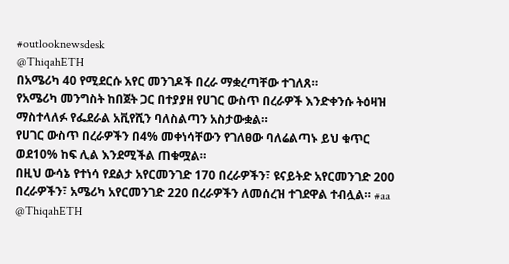#outlooknewsdesk
@ThiqahETH
በአሜሪካ 40 የሚደርሱ አየር መንገዶች በረራ ማቋረጣቸው ተገለጸ።
የአሜሪካ መንግስት ከበጀት ጋር በተያያዘ የሀገር ውስጥ በረራዎች እንድቀንሱ ትዕዛዝ ማስተላለፉ የፌደራል አቪየሺን ባለስልጣን አስታውቋል።
የሀገር ውስጥ በረራዎችን በ4% መቀነሳቸውን የገለፀው ባለሬልጣኑ ይህ ቁጥር ወደ10% ከፍ ሊል እንደሚችል ጠቁሟል።
በዚህ ውሳኔ የተነሳ የደልታ አየርመንገድ 170 በረራዎችን፣ ዩናይትድ አየርመንገድ 200 በረራዎችን፣ አሜሪካ አየርመንገድ 220 በረራዎችን ለመሰረዝ ተገደዋል ተብሏል። #aa
@ThiqahETH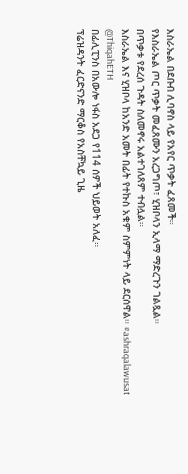እስራኤል በደቡብ ሊባኖስ ላይ የአየር ጥቃት ፈጸመች።
የእስራኤል ጦር ጥቃት መፈጸሙን አረጋግጦ፣ ሂዝቦላን ኢላማ ማድረጉን ገልጿል።
በጥቃቱ የደረሰ ጉዳት ስለመኖሩ አልተገለጸም ተብሏል።
እስራኤል እና ሂዝቦላ ከአንድ አመት በፊት የተኩስ አቁም ስምምነት ላይ ደርሰዋል። #ashraqalawusat
@ThiqahETH
በፊሊፒንስ በአውሎ ነፋስ አደጋ የ114 ሰዎች ህይወት አለፈ።
ፕሬዝዳንት ፈርድናንድ ማርቆስ የአስቸኳይ ጊዜ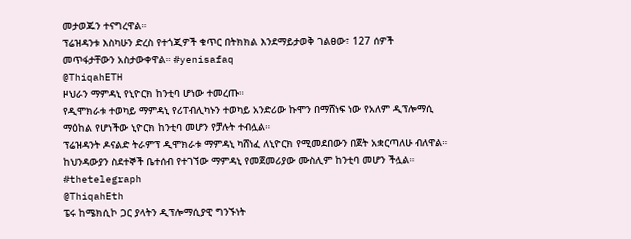መታወጁን ተናግረዋል።
ፕሬዝዳንቱ እስካሁን ድረስ የተጎጂዎች ቁጥር በትክክል እንደማይታወቅ ገልፀው፣ 127 ሰዎች መጥፋታቸውን አስታውቀዋል። #yenisafaq
@ThiqahETH
ዞህራን ማምዳኒ የኒዮርክ ከንቲባ ሆነው ተመረጡ።
የዲሞክራቱ ተወካይ ማምዳኒ የሪፐብሊካኑን ተወካይ አንድሪው ኩሞን በማሸነፍ ነው የአለም ዲፕሎማሲ ማዕከል የሆነችው ኒዮርክ ከንቲባ መሆን የቻሉት ተብሏል።
ፕሬዝዳንት ዶናልድ ትራምፕ ዲሞክራቱ ማምዳኒ ካሸነፈ ለኒዮርክ የሚመደበውን በጀት አቋርጣለሁ ብለዋል።
ከህንዳውያን ስደተኞች ቤተሰብ የተገኘው ማምዳኒ የመጀመሪያው ሙስሊም ከንቲባ መሆን ችሏል። #thetelegraph
@ThiqahEth
ፔሩ ከሜክሲኮ ጋር ያላትን ዲፕሎማሲያዊ ግንኙነት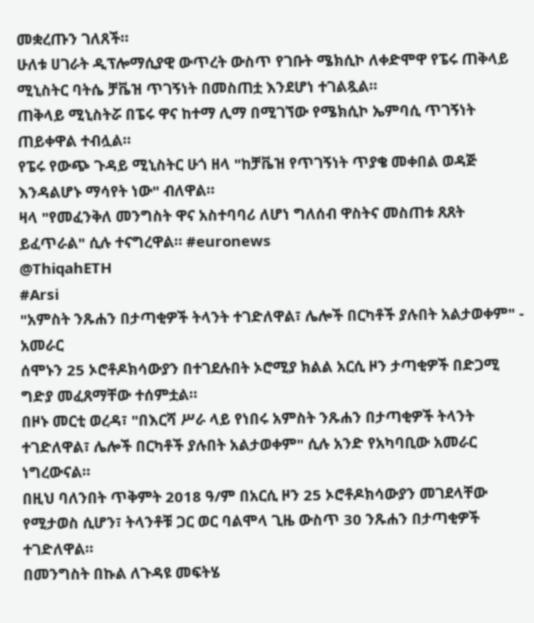መቋረጡን ገለጸች።
ሁለቱ ሀገራት ዲፕሎማሲያዊ ውጥረት ውስጥ የገቡት ሜክሲኮ ለቀድሞዋ የፔሩ ጠቅላይ ሚኒስትር ባትሴ ቻቬዝ ጥገኝነት በመስጠቷ እንደሆነ ተገልጿል።
ጠቅላይ ሚኒስትሯ በፔሩ ዋና ከተማ ሊማ በሚገኘው የሜክሲኮ ኤምባሲ ጥገኝነት ጠይቀዋል ተብሏል።
የፔሩ የውጭ ጉዳይ ሚኒስትር ሁጎ ዘላ "ከቻቬዝ የጥገኝነት ጥያቄ መቀበል ወዳጅ እንዳልሆኑ ማሳየት ነው" ብለዋል።
ዛላ "የመፈንቅለ መንግስት ዋና አስተባባሪ ለሆነ ግለሰብ ዋስትና መስጠቱ ጸጸት ይፈጥራል" ሲሉ ተናግረዋል። #euronews
@ThiqahETH
#Arsi
"አምስት ንጹሐን በታጣቂዎች ትላንት ተገድለዋል፣ ሌሎች በርካቶች ያሉበት አልታወቀም" - አመራር
ሰሞኑን 25 ኦሮቶዶክሳውያን በተገደሉበት ኦሮሚያ ክልል አርሲ ዞን ታጣቂዎች በድጋሚ ግድያ መፈጸማቸው ተሰምቷል።
በዞኑ መርቲ ወረዳ፣ "በእርሻ ሥራ ላይ የነበሩ አምስት ንጹሐን በታጣቂዎች ትላንት ተገድለዋል፣ ሌሎች በርካቶች ያሉበት አልታወቀም" ሲሉ አንድ የአካባቢው አመራር ነግረውናል።
በዚህ ባለንበት ጥቅምት 2018 ዓ/ም በአርሲ ዞን 25 ኦሮቶዶክሳውያን መገደላቸው የሚታወስ ሲሆን፣ ትላንቶቹ ጋር ወር ባልሞላ ጊዜ ውስጥ 30 ንጹሐን በታጣቂዎች ተገድለዋል።
በመንግስት በኩል ለጉዳዩ መፍትሄ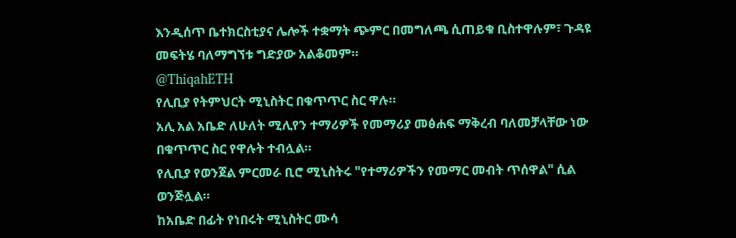እንዲሰጥ ቤተክርስቲያና ሌሎች ተቋማት ጭምር በመግለጫ ሲጠይቁ ቢስተዋሉም፣ ጉዳዩ መፍትሄ ባለማግኘቱ ግድያው አልቆመም።
@ThiqahETH
የሊቢያ የትምህርት ሚኒስትር በቁጥጥር ስር ዋሉ።
አሊ አል አቤድ ለሁለት ሚሊየን ተማሪዎች የመማሪያ መፅሐፍ ማቅረብ ባለመቻላቸው ነው በቁጥጥር ስር የዋሉት ተብሏል።
የሊቢያ የወንጀል ምርመራ ቢሮ ሚኒስትሩ "የተማሪዎችን የመማር መብት ጥሰዋል" ሲል ወንጅሏል።
ከአቤድ በፊት የነበሩት ሚኒስትር ሙሳ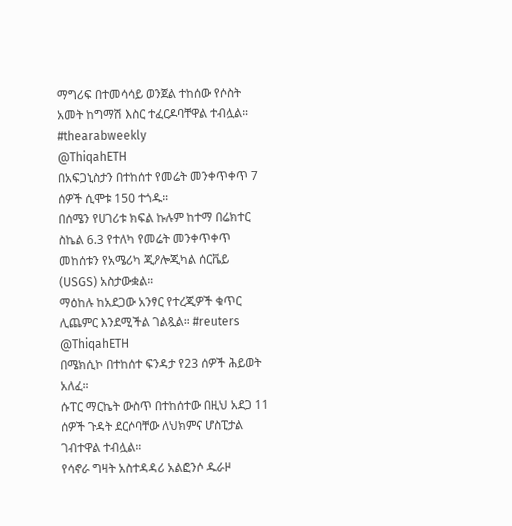ማግሪፍ በተመሳሳይ ወንጀል ተከሰው የሶስት አመት ከግማሽ እስር ተፈርዶባቸዋል ተብሏል። #thearabweekly
@ThiqahETH
በአፍጋኒስታን በተከሰተ የመሬት መንቀጥቀጥ 7 ሰዎች ሲሞቱ 150 ተጎዱ።
በሰሜን የሀገሪቱ ክፍል ኩሉም ከተማ በሬክተር ስኬል 6.3 የተለካ የመሬት መንቀጥቀጥ መከሰቱን የአሜሪካ ጂዖሎጂካል ሰርቬይ (USGS) አስታውቋል።
ማዕከሉ ከአደጋው አንፃር የተረጂዎች ቁጥር ሊጨምር እንደሚችል ገልጿል። #reuters
@ThiqahETH
በሜክሲኮ በተከሰተ ፍንዳታ የ23 ሰዎች ሕይወት አለፈ።
ሱፐር ማርኬት ውስጥ በተከሰተው በዚህ አደጋ 11 ሰዎች ጉዳት ደርሶባቸው ለህክምና ሆስፒታል ገብተዋል ተብሏል።
የሳኖራ ግዛት አስተዳዳሪ አልፎንሶ ዱራዞ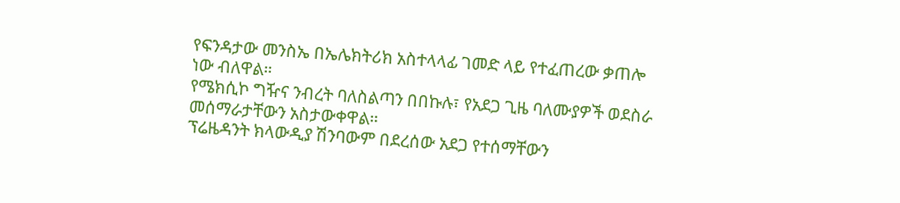የፍንዳታው መንስኤ በኤሌክትሪክ አስተላላፊ ገመድ ላይ የተፈጠረው ቃጠሎ ነው ብለዋል።
የሜክሲኮ ግዥና ንብረት ባለስልጣን በበኩሉ፣ የአደጋ ጊዜ ባለሙያዎች ወደስራ መሰማራታቸውን አስታውቀዋል።
ፕሬዜዳንት ክላውዲያ ሽንባውም በደረሰው አደጋ የተሰማቸውን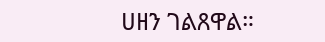ሀዘን ገልጸዋል።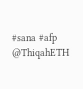#sana #afp
@ThiqahETH